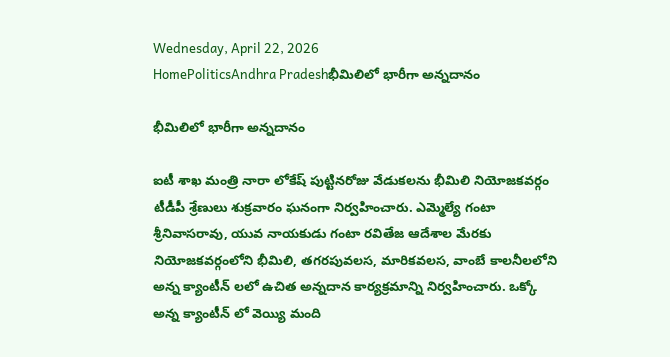Wednesday, April 22, 2026
HomePoliticsAndhra Pradeshభీమిలిలో భారీగా అన్నదానం

భీమిలిలో భారీగా అన్నదానం

ఐటీ శాఖ మంత్రి నారా లోకేష్ పుట్టినరోజు వేడుకలను భీమిలి నియోజకవర్గం టీడీపీ శ్రేణులు శుక్రవారం ఘనంగా నిర్వహించారు. ఎమ్మెల్యే గంటా శ్రీనివాసరావు, యువ నాయకుడు గంటా రవితేజ ఆదేశాల మేరకు నియోజకవర్గంలోని భీమిలి, తగరపువలస, మారికవలస, వాంబే కాలనీలలోని అన్న క్యాంటీన్ లలో ఉచిత అన్నదాన కార్యక్రమాన్ని నిర్వహించారు. ఒక్కో అన్న క్యాంటీన్ లో వెయ్యి మంది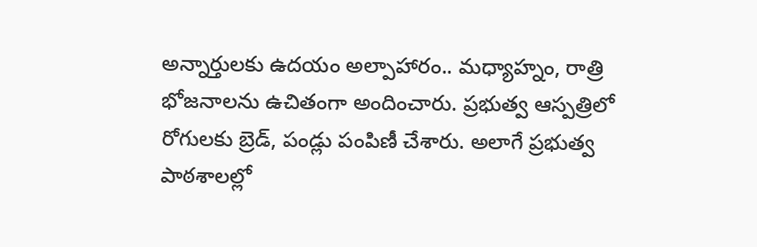అన్నార్తులకు ఉదయం అల్పాహారం.. మధ్యాహ్నం, రాత్రి భోజనాలను ఉచితంగా అందించారు. ప్రభుత్వ ఆస్పత్రిలో రోగులకు బ్రెడ్, పండ్లు పంపిణీ చేశారు. అలాగే ప్రభుత్వ పాఠశాలల్లో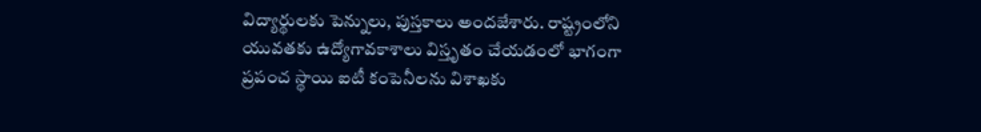విద్యార్థులకు పెన్నులు, పుస్తకాలు అందజేశారు. రాష్ట్రంలోని యువతకు ఉద్యోగావకాశాలు విస్తృతం చేయడంలో భాగంగా ప్రపంచ స్థాయి ఐటీ కంపెనీలను విశాఖకు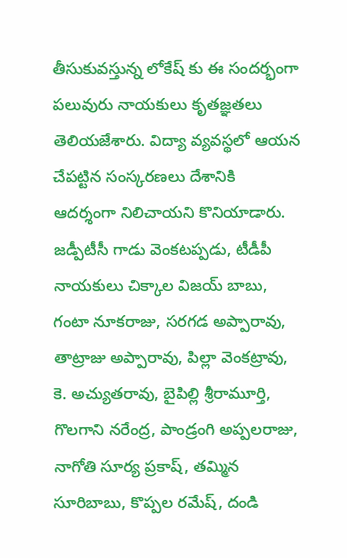తీసుకువస్తున్న లోకేష్ కు ఈ సందర్భంగా పలువురు నాయకులు కృతజ్ఞతలు తెలియజేశారు. విద్యా వ్యవస్థలో ఆయన చేపట్టిన సంస్కరణలు దేశానికి ఆదర్శంగా నిలిచాయని కొనియాడారు. జడ్పీటీసీ గాడు వెంకటప్పడు, టీడీపీ నాయకులు చిక్కాల విజయ్ బాబు, గంటా నూకరాజు, సరగడ అప్పారావు, తాట్రాజు అప్పారావు, పిల్లా వెంకట్రావు, కె. అచ్యుతరావు, బైపిల్లి శ్రీరామూర్తి, గొలగాని నరేంద్ర, పాండ్రంగి అప్పలరాజు, నాగోతి సూర్య ప్రకాష్, తమ్మిన సూరిబాబు, కొప్పల రమేష్, దండి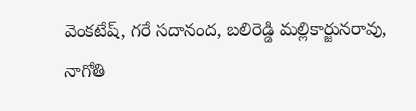వెంకటేష్, గరే సదానంద, బలిరెడ్డి మల్లికార్జునరావు, నాగోతి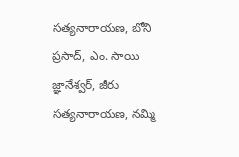సత్యనారాయణ, బోని ప్రసాద్, ఎం. సాయి జ్ఞానేశ్వర్, జీరు సత్యనారాయణ, నమ్మి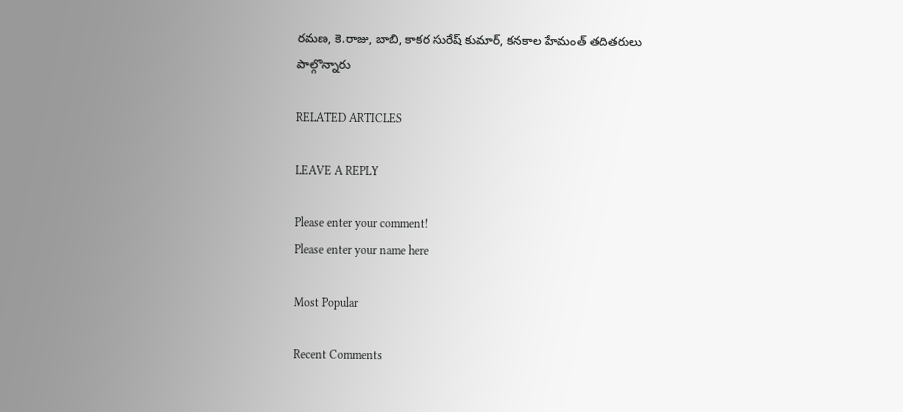రమణ, కె.రాజు, బాబి, కాకర సురేష్ కుమార్, కనకాల హేమంత్ తదితరులు పాల్గొన్నారు

RELATED ARTICLES

LEAVE A REPLY

Please enter your comment!
Please enter your name here

Most Popular

Recent Comments